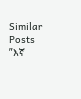Similar Posts
”እኛ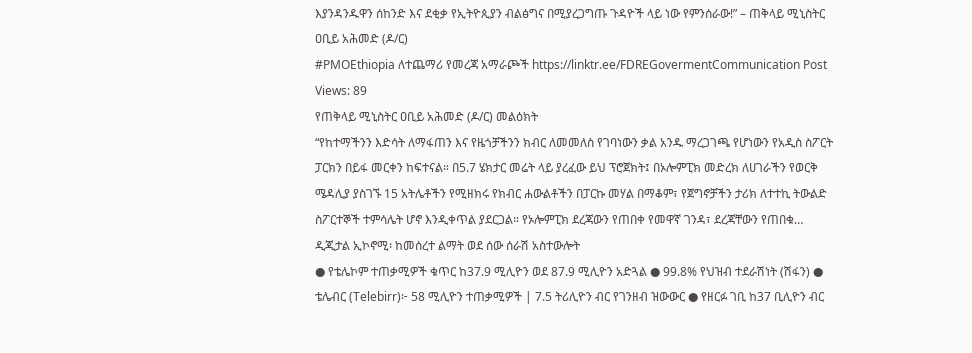እያንዳንዱዋን ሰከንድ እና ደቂቃ የኢትዮጲያን ብልፅግና በሚያረጋግጡ ጉዳዮች ላይ ነው የምንሰራው!” – ጠቅላይ ሚኒስትር ዐቢይ አሕመድ (ዶ/ር)
#PMOEthiopia ለተጨማሪ የመረጃ አማራጮች https://linktr.ee/FDREGovermentCommunication Post Views: 89
የጠቅላይ ሚኒስትር ዐቢይ አሕመድ (ዶ/ር) መልዕክት
“የከተማችንን እድሳት ለማፋጠን እና የዜጎቻችንን ክብር ለመመለስ የገባነውን ቃል አንዱ ማረጋገጫ የሆነውን የአዲስ ስፖርት ፓርክን በይፋ መርቀን ከፍተናል። በ5.7 ሄክታር መሬት ላይ ያረፈው ይህ ፕሮጀክት፤ በኦሎምፒክ መድረክ ለሀገራችን የወርቅ ሜዳሊያ ያስገኙ 15 አትሌቶችን የሚዘክሩ የክብር ሐውልቶችን በፓርኩ መሃል በማቆም፣ የጀግኖቻችን ታሪክ ለተተኪ ትውልድ ስፖርተኞች ተምሳሌት ሆኖ እንዲቀጥል ያደርጋል። የኦሎምፒክ ደረጃውን የጠበቀ የመዋኛ ገንዳ፣ ደረጃቸውን የጠበቁ…
ዲጂታል ኢኮኖሚ፡ ከመሰረተ ልማት ወደ ሰው ሰራሽ አስተውሎት
● የቴሌኮም ተጠቃሚዎች ቁጥር ከ37.9 ሚሊዮን ወደ 87.9 ሚሊዮን አድጓል ● 99.8% የህዝብ ተደራሽነት (ሽፋን) ● ቴሌብር (Telebirr)፦ 58 ሚሊዮን ተጠቃሚዎች | 7.5 ትሪሊዮን ብር የገንዘብ ዝውውር ● የዘርፉ ገቢ ከ37 ቢሊዮን ብር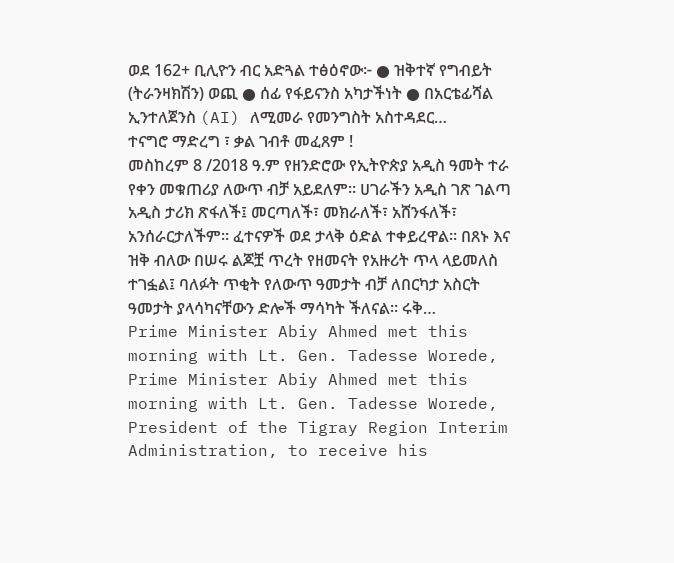ወደ 162+ ቢሊዮን ብር አድጓል ተፅዕኖው፦ ● ዝቅተኛ የግብይት (ትራንዛክሽን) ወጪ ● ሰፊ የፋይናንስ አካታችነት ● በአርቴፊሻል ኢንተለጀንስ (AI) ለሚመራ የመንግስት አስተዳደር…
ተናግሮ ማድረግ ፣ ቃል ገብቶ መፈጸም !
መስከረም 8 /2018 ዓ.ም የዘንድሮው የኢትዮጵያ አዲስ ዓመት ተራ የቀን መቁጠሪያ ለውጥ ብቻ አይደለም። ሀገራችን አዲስ ገጽ ገልጣ አዲስ ታሪክ ጽፋለች፤ መርጣለች፣ መክራለች፣ አሸንፋለች፣ አንሰራርታለችም። ፈተናዎች ወደ ታላቅ ዕድል ተቀይረዋል። በጸኑ እና ዝቅ ብለው በሠሩ ልጆቿ ጥረት የዘመናት የአዙሪት ጥላ ላይመለስ ተገፏል፤ ባለፉት ጥቂት የለውጥ ዓመታት ብቻ ለበርካታ አስርት ዓመታት ያላሳካናቸውን ድሎች ማሳካት ችለናል። ሩቅ…
Prime Minister Abiy Ahmed met this morning with Lt. Gen. Tadesse Worede,
Prime Minister Abiy Ahmed met this morning with Lt. Gen. Tadesse Worede, President of the Tigray Region Interim Administration, to receive his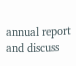annual report and discuss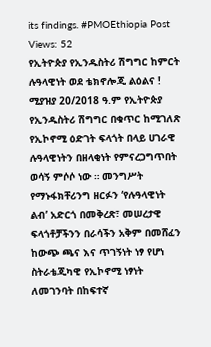its findings. #PMOEthiopia Post Views: 52
የኢትዮጵያ የኢንዱስትሪ ሽግግር ከምርት ሉዓላዊነት ወደ ቴክኖሎጂ ልዕልና !
ሚያዝያ 20/2018 ዓ.ም የኢትዮጵያ የኢንዱስትሪ ሽግግር በቁጥር ከሚገለጽ የኢኮኖሚ ዕድገት ፍላጎት በላይ ሀገራዊ ሉዓላዊነትን በዘላቂነት የምናረጋግጥበት ወሳኝ ምሶሶ ነው ። መንግሥት የማኑፋክቸሪንግ ዘርፉን ‘የሉዓላዊነት ልብ’ አድርጎ በመቅረጽ፣ መሠረታዊ ፍላጎቶቻችንን በራሳችን አቅም በመሸፈን ከውጭ ጫና እና ጥገኝነት ነፃ የሆነ ስትራቴጂካዊ የኢኮኖሚ ነፃነት ለመገንባት በከፍተኛ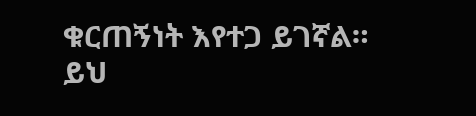ቁርጠኝነት እየተጋ ይገኛል። ይህ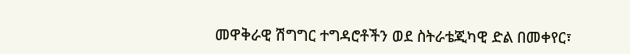መዋቅራዊ ሽግግር ተግዳሮቶችን ወደ ስትራቴጂካዊ ድል በመቀየር፣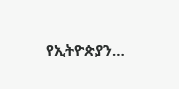የኢትዮጵያን…